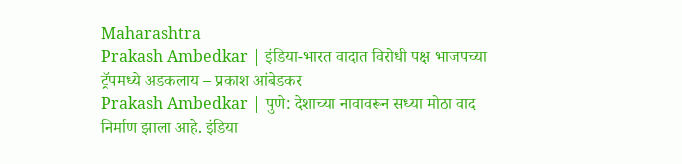Maharashtra
Prakash Ambedkar | इंडिया-भारत वादात विरोधी पक्ष भाजपच्या ट्रॅपमध्ये अडकलाय – प्रकाश आंबेडकर
Prakash Ambedkar | पुणे: देशाच्या नावावरून सध्या मोठा वाद निर्माण झाला आहे. इंडिया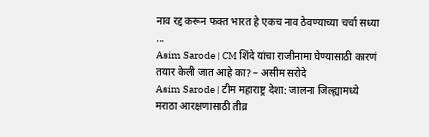नाव रद्द करून फक्त भारत हे एकच नाव ठेवण्याच्या चर्चा सध्या ...
Asim Sarode | CM शिंदे यांचा राजीनामा घेण्यासाठी कारणं तयार केली जात आहे का? – असीम सरोदे
Asim Sarode | टीम महाराष्ट्र देशा: जालना जिल्ह्यामध्ये मराठा आरक्षणासाठी तीव्र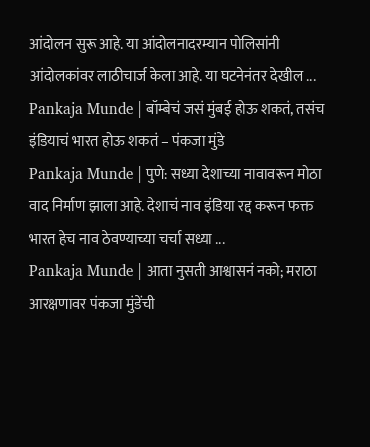आंदोलन सुरू आहे. या आंदोलनादरम्यान पोलिसांनी आंदोलकांवर लाठीचार्ज केला आहे. या घटनेनंतर देखील ...
Pankaja Munde | बॉम्बेचं जसं मुंबई होऊ शकतं, तसंच इंडियाचं भारत होऊ शकतं – पंकजा मुंडे
Pankaja Munde | पुणे: सध्या देशाच्या नावावरून मोठा वाद निर्माण झाला आहे. देशाचं नाव इंडिया रद्द करून फक्त भारत हेच नाव ठेवण्याच्या चर्चा सध्या ...
Pankaja Munde | आता नुसती आश्वासनं नको; मराठा आरक्षणावर पंकजा मुंडेंची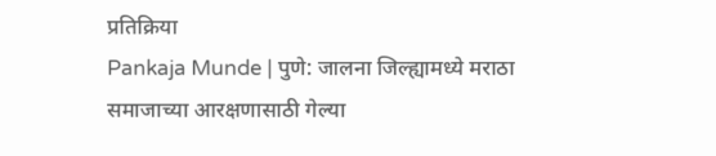प्रतिक्रिया
Pankaja Munde | पुणे: जालना जिल्ह्यामध्ये मराठा समाजाच्या आरक्षणासाठी गेल्या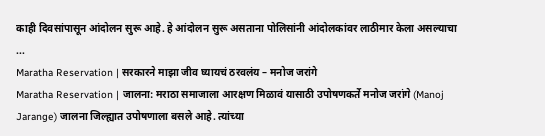काही दिवसांपासून आंदोलन सुरू आहे. हे आंदोलन सुरू असताना पोलिसांनी आंदोलकांवर लाठीमार केला असल्याचा ...
Maratha Reservation | सरकारने माझा जीव घ्यायचं ठरवलंय – मनोज जरांगे
Maratha Reservation | जालना: मराठा समाजाला आरक्षण मिळावं यासाठी उपोषणकर्ते मनोज जरांगे (Manoj Jarange) जालना जिल्ह्यात उपोषणाला बसले आहे. त्यांच्या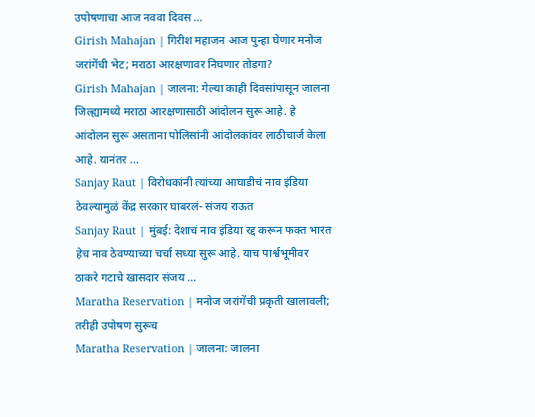उपोषणाचा आज नववा दिवस ...
Girish Mahajan | गिरीश महाजन आज पुन्हा घेणार मनोज जरांगेंची भेट; मराठा आरक्षणावर निघणार तोडगा?
Girish Mahajan | जालना: गेल्या काही दिवसांपासून जालना जिल्ह्यामध्ये मराठा आरक्षणासाठी आंदोलन सुरू आहे. हे आंदोलन सुरू असताना पोलिसांनी आंदोलकांवर लाठीचार्ज केला आहे. यानंतर ...
Sanjay Raut | विरोधकांनी त्यांच्या आघाडीचं नाव इंडिया ठेवल्यामुळं केंद्र सरकार घाबरलं- संजय राऊत
Sanjay Raut | मुंबई: देशाचं नाव इंडिया रद्द करून फक्त भारत हेच नाव ठेवण्याच्या चर्चा सध्या सुरू आहे. याच पार्श्वभूमीवर ठाकरे गटाचे खासदार संजय ...
Maratha Reservation | मनोज जरांगेंची प्रकृती खालावली; तरीही उपोषण सुरूच
Maratha Reservation | जालना: जालना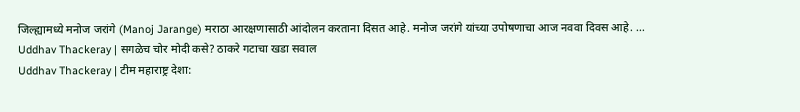जिल्ह्यामध्ये मनोज जरांगे (Manoj Jarange) मराठा आरक्षणासाठी आंदोलन करताना दिसत आहे. मनोज जरांगे यांच्या उपोषणाचा आज नववा दिवस आहे. ...
Uddhav Thackeray | सगळेच चोर मोदी कसे? ठाकरे गटाचा खडा सवाल
Uddhav Thackeray | टीम महाराष्ट्र देशा: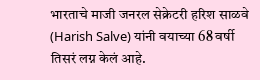भारताचे माजी जनरल सेक्रेटरी हरिश साळवे (Harish Salve) यांनी वयाच्या 68 वर्षी तिसरं लग्न केलं आहे.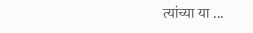त्यांच्या या ...